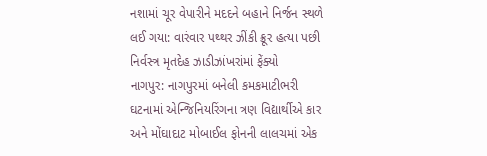નશામાં ચૂર વેપારીને મદદને બહાને નિર્જન સ્થળે લઈ ગયા: વારંવાર પથ્થર ઝીંકી ક્રૂર હત્યા પછી નિર્વસ્ત્ર મૃતદેહ ઝાડીઝાંખરાંમાં ફેંક્યો
નાગપુર: નાગપુરમાં બનેલી કમકમાટીભરી ઘટનામાં એન્જિનિયરિંગના ત્રણ વિદ્યાર્થીએ કાર અને મોંઘાદાટ મોબાઈલ ફોનની લાલચમાં એક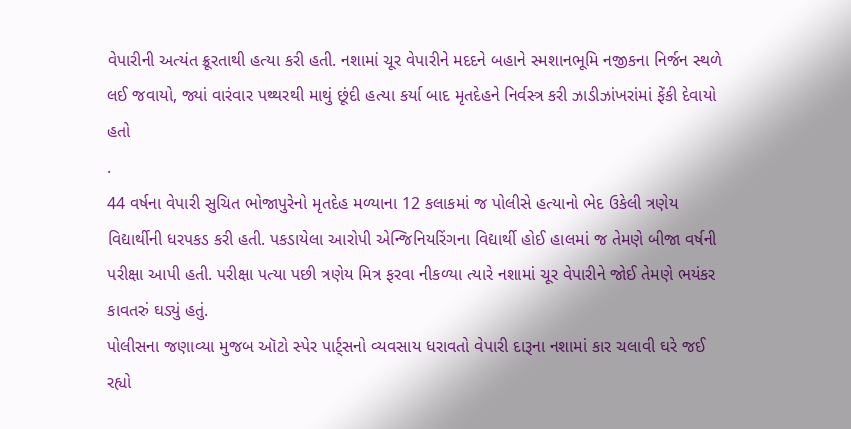વેપારીની અત્યંત ક્રૂરતાથી હત્યા કરી હતી. નશામાં ચૂર વેપારીને મદદને બહાને સ્મશાનભૂમિ નજીકના નિર્જન સ્થળે લઈ જવાયો, જ્યાં વારંવાર પથ્થરથી માથું છૂંદી હત્યા કર્યા બાદ મૃતદેહને નિર્વસ્ત્ર કરી ઝાડીઝાંખરાંમાં ફેંકી દેવાયો હતો
.
44 વર્ષના વેપારી સુચિત ભોજાપુરેનો મૃતદેહ મળ્યાના 12 કલાકમાં જ પોલીસે હત્યાનો ભેદ ઉકેલી ત્રણેય વિદ્યાર્થીની ધરપકડ કરી હતી. પકડાયેલા આરોપી એન્જિનિયરિંગના વિદ્યાર્થી હોઈ હાલમાં જ તેમણે બીજા વર્ષની પરીક્ષા આપી હતી. પરીક્ષા પત્યા પછી ત્રણેય મિત્ર ફરવા નીકળ્યા ત્યારે નશામાં ચૂર વેપારીને જોઈ તેમણે ભયંકર કાવતરું ઘડ્યું હતું.
પોલીસના જણાવ્યા મુજબ ઑટો સ્પેર પાર્ટ્સનો વ્યવસાય ધરાવતો વેપારી દારૂના નશામાં કાર ચલાવી ઘરે જઈ રહ્યો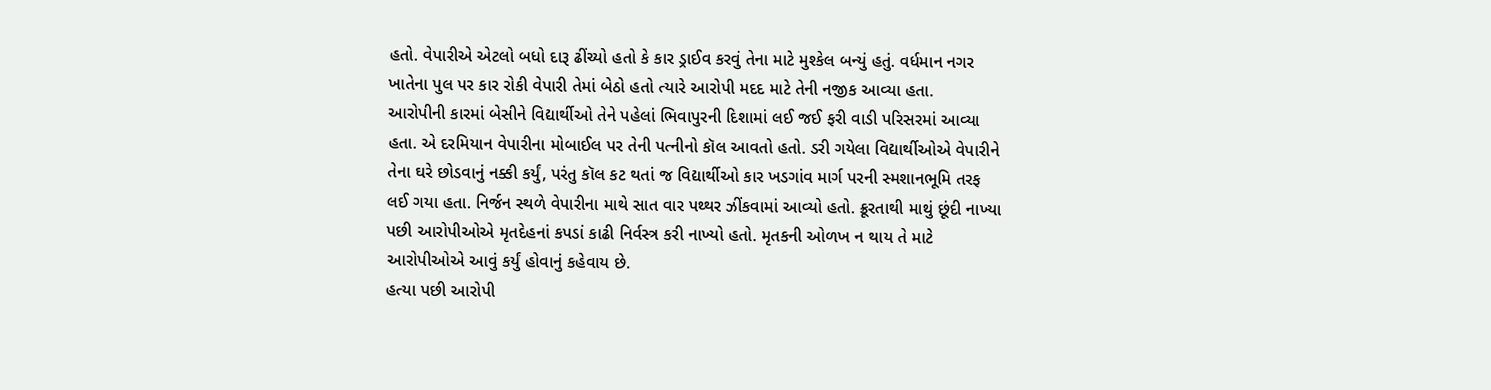હતો. વેપારીએ એટલો બધો દારૂ ઢીંચ્યો હતો કે કાર ડ્રાઈવ કરવું તેના માટે મુશ્કેલ બન્યું હતું. વર્ધમાન નગર ખાતેના પુલ પર કાર રોકી વેપારી તેમાં બેઠો હતો ત્યારે આરોપી મદદ માટે તેની નજીક આવ્યા હતા.
આરોપીની કારમાં બેસીને વિદ્યાર્થીઓ તેને પહેલાં ભિવાપુરની દિશામાં લઈ જઈ ફરી વાડી પરિસરમાં આવ્યા હતા. એ દરમિયાન વેપારીના મોબાઈલ પર તેની પત્નીનો કૉલ આવતો હતો. ડરી ગયેલા વિદ્યાર્થીઓએ વેપારીને તેના ઘરે છોડવાનું નક્કી કર્યું, પરંતુ કૉલ કટ થતાં જ વિદ્યાર્થીઓ કાર ખડગાંવ માર્ગ પરની સ્મશાનભૂમિ તરફ લઈ ગયા હતા. નિર્જન સ્થળે વેપારીના માથે સાત વાર પથ્થર ઝીંકવામાં આવ્યો હતો. ક્રૂરતાથી માથું છૂંદી નાખ્યા પછી આરોપીઓએ મૃતદેહનાં કપડાં કાઢી નિર્વસ્ત્ર કરી નાખ્યો હતો. મૃતકની ઓળખ ન થાય તે માટે આરોપીઓએ આવું કર્યું હોવાનું કહેવાય છે.
હત્યા પછી આરોપી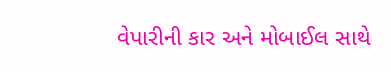વેપારીની કાર અને મોબાઈલ સાથે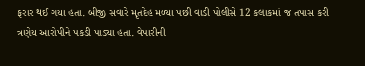ફરાર થઈ ગયા હતા. બીજી સવારે મૃતદેહ મળ્યા પછી વાડી પોલીસે 12 કલાકમાં જ તપાસ કરી ત્રણેય આરોપીને પકડી પાડ્યા હતા. વેપારીની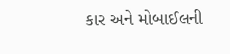કાર અને મોબાઈલની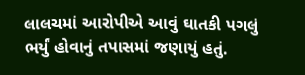લાલચમાં આરોપીએ આવું ઘાતકી પગલું ભર્યું હોવાનું તપાસમાં જણાયું હતું.